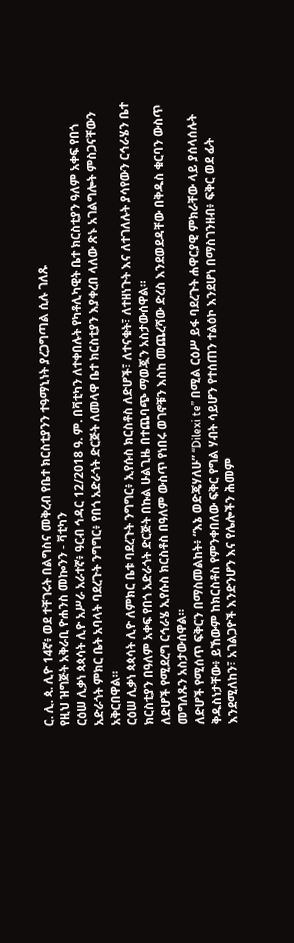ር. ሊ. ጳ. ሊዮ 14ኛ፥ ወደ ተቸገሩት በልግስና መቅረብ የቤተ ክርስቲያንን ተዓማኒነት ያረጋግጣል ሲሉ ገለጹ
የዚህ ዝግጅት አቅራቢ ዮሐንስ መኰንን - ቫቲካን
ርዕሠ ሊቃነ ጳጳሳት ሊዮ አሥራ አራተኛ፥ ዓርብ ኅዳር 12/2018 ዓ. ም. በቫቲካን ለተቀበሉት የካቶሊካዊት ቤተ ክርስቲያን ዓለም አቀፍ የበጎ አድራጎት ምክር ቤት አባላት ባደረጉት ንግግር፥ የበጎ አድራጎት ድርጅት ለመላዋ ቤተ ክርስቲያን እያቀረበ ላለው ጽኑ አገልግሎት ምስጋናቸውን አቅርበዋል።
ርዕሠ ሊቃነ ጳጳሳት ሊዮ ለምክር ቤቱ ባደረጉት ንግግር፥ ኢየሱስ ክርስቶስ ለድሆች፣ ለተናቁት፣ ለተዘነጉት እና ለተገለሉት ያሳየውን ርኅራሄን ቤተ ክርስቲያን በዓለም አቀፍ የበጎ አድራጎት ድርጅት በኩል ሁልጊዜ በተጨባጭ ማወጇን አስታውሰዋል።
ለድሆች የሚደረግ ርኅራሄ ኢየሱስ ክርስቶስ በዓለም ውስጥ የነበሩ ወገኖቹን እስከ መጨረሻው ድረስ እንደወደዳቸው በቅዱስ ቁርባን ውስጥ መግለጹን አስታውሰዋል።
ለድሆች የሚሰጥ ፍቅርን በማስመልከት፥ “እኔ ወድጄሃለሁ” “Dilexi te” በሚል ርዕሥ ይፋ ባደረጉት ሐዋርያዊ ምክራቸው ላይ ያሰላሰሉት ቅዱስነታቸው፥ ይኸውም ከክርስቶስ የምንቀበለው ፍቅር የግል ሃብት ሳይሆን የተሰጠን ተልዕኮ እንደሆነ በማስገንዘብ፥ ፍቅር ወደ ፊት እንደሚለከን፣ አገልጋዮች እንድንሆን እና የሌሎችን ሕመም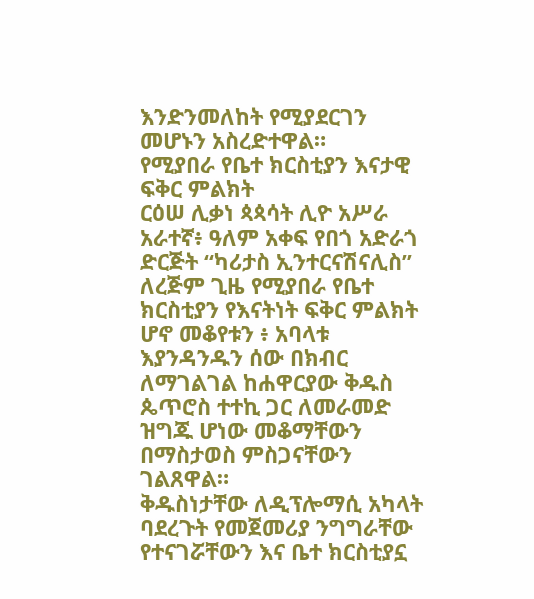እንድንመለከት የሚያደርገን መሆኑን አስረድተዋል።
የሚያበራ የቤተ ክርስቲያን እናታዊ ፍቅር ምልክት
ርዕሠ ሊቃነ ጳጳሳት ሊዮ አሥራ አራተኛ፥ ዓለም አቀፍ የበጎ አድራጎ ድርጅት “ካሪታስ ኢንተርናሽናሊስ” ለረጅም ጊዜ የሚያበራ የቤተ ክርስቲያን የእናትነት ፍቅር ምልክት ሆኖ መቆየቱን ፥ አባላቱ እያንዳንዱን ሰው በክብር ለማገልገል ከሐዋርያው ቅዱስ ጴጥሮስ ተተኪ ጋር ለመራመድ ዝግጁ ሆነው መቆማቸውን በማስታወስ ምስጋናቸውን ገልጸዋል።
ቅዱስነታቸው ለዲፕሎማሲ አካላት ባደረጉት የመጀመሪያ ንግግራቸው የተናገሯቸውን እና ቤተ ክርስቲያኗ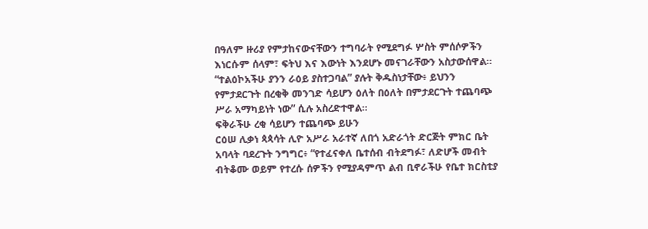በዓለም ዙሪያ የምታከናውናቸውን ተግባራት የሚደግፉ ሦስት ምሰሶዎችን እነርሱም ሰላም፣ ፍትህ እና እውነት እንደሆኑ መናገራቸውን አስታውሰዋል።
“ተልዕኮአችሁ ያንን ራዕይ ያስተጋባል” ያሉት ቅዱስነታቸው፥ ይህንን የምታደርጉት በረቂቅ መንገድ ሳይሆን ዕለት በዕለት በምታደርጉት ተጨባጭ ሥራ አማካይነት ነው” ሲሉ አስረድተዋል።
ፍቅራችሁ ረቂ ሳይሆን ተጨባጭ ይሁን
ርዕሠ ሊቃነ ጳጳሳት ሊዮ አሥራ አራተኛ ለበጎ አድራጎት ድርጅት ምክር ቤት አባላት ባደረጉት ንግግር፥ “የተፈናቀለ ቤተሰብ ብትደግፉ፣ ለድሆች መብት ብትቆሙ ወይም የተረሱ ሰዎችን የሚያዳምጥ ልብ ቢኖራችሁ የቤተ ክርስቲያ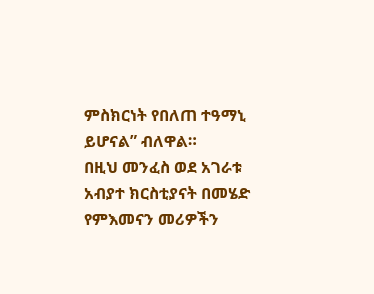ምስክርነት የበለጠ ተዓማኒ ይሆናል” ብለዋል።
በዚህ መንፈስ ወደ አገራቱ አብያተ ክርስቲያናት በመሄድ የምእመናን መሪዎችን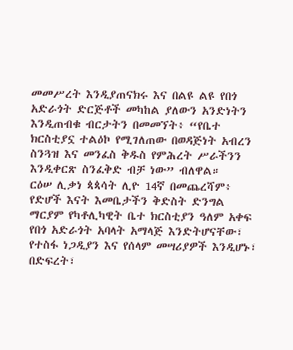መመሥረት እንዲያጠናክሩ እና በልዩ ልዩ የበጎ አድራጎት ድርጅቶች መካከል ያለውን አንድነትን እንዲጠብቁ ብርታትን በመመኘት፥ “የቤተ ክርስቲያኗ ተልዕኮ የሚገለጠው በወዳጅነት አብረን ስንጓዝ እና መንፈስ ቅዱስ የምሕረት ሥራችንን እንዲቀርጽ ስንፈቅድ ብቻ ነው” ብለዋል።
ርዕሠ ሊቃነ ጳጳሳት ሊዮ 14ኛ በመጨረሻም፥ የድሆች እናት እመቤታችን ቅድስት ድንግል ማርያም የካቶሊካዊት ቤተ ክርስቲያን ዓለም አቀፍ የበጎ አድራጎት አባላት አማላጅ እንድትሆናቸው፣ የተስፋ ነጋዲያን እና የሰላም መሣሪያዎች እንዲሆኑ፣ በድፍረት፣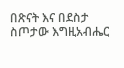በጽናት እና በደስታ ስጦታው እግዚአብሔር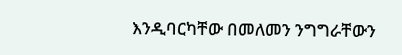እንዲባርካቸው በመለመን ንግግራቸውን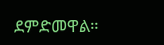ደምድመዋል።